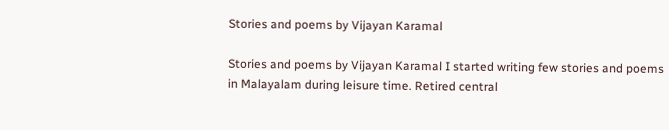Stories and poems by Vijayan Karamal

Stories and poems by Vijayan Karamal I started writing few stories and poems
in Malayalam during leisure time. Retired central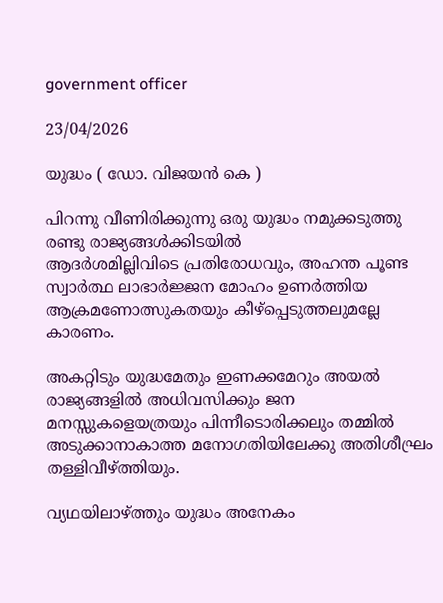government officer

23/04/2026

യുദ്ധം ( ഡോ. വിജയൻ കെ )

പിറന്നു വീണിരിക്കുന്നു ഒരു യുദ്ധം നമുക്കടുത്തു രണ്ടു രാജ്യങ്ങൾക്കിടയിൽ
ആദർശമില്ലിവിടെ പ്രതിരോധവും, അഹന്ത പൂണ്ട സ്വാർത്ഥ ലാഭാർജ്ജന മോഹം ഉണർത്തിയ ആക്രമണോത്സുകതയും കീഴ്പ്പെടുത്തലുമല്ലേ കാരണം.

അകറ്റിടും യുദ്ധമേതും ഇണക്കമേറും അയൽ രാജ്യങ്ങളിൽ അധിവസിക്കും ജന മനസ്സുകളെയത്രയും പിന്നീടൊരിക്കലും തമ്മിൽ അടുക്കാനാകാത്ത മനോഗതിയിലേക്കു അതിശീഘ്രം തള്ളിവീഴ്ത്തിയും.

വ്യഥയിലാഴ്ത്തും യുദ്ധം അനേകം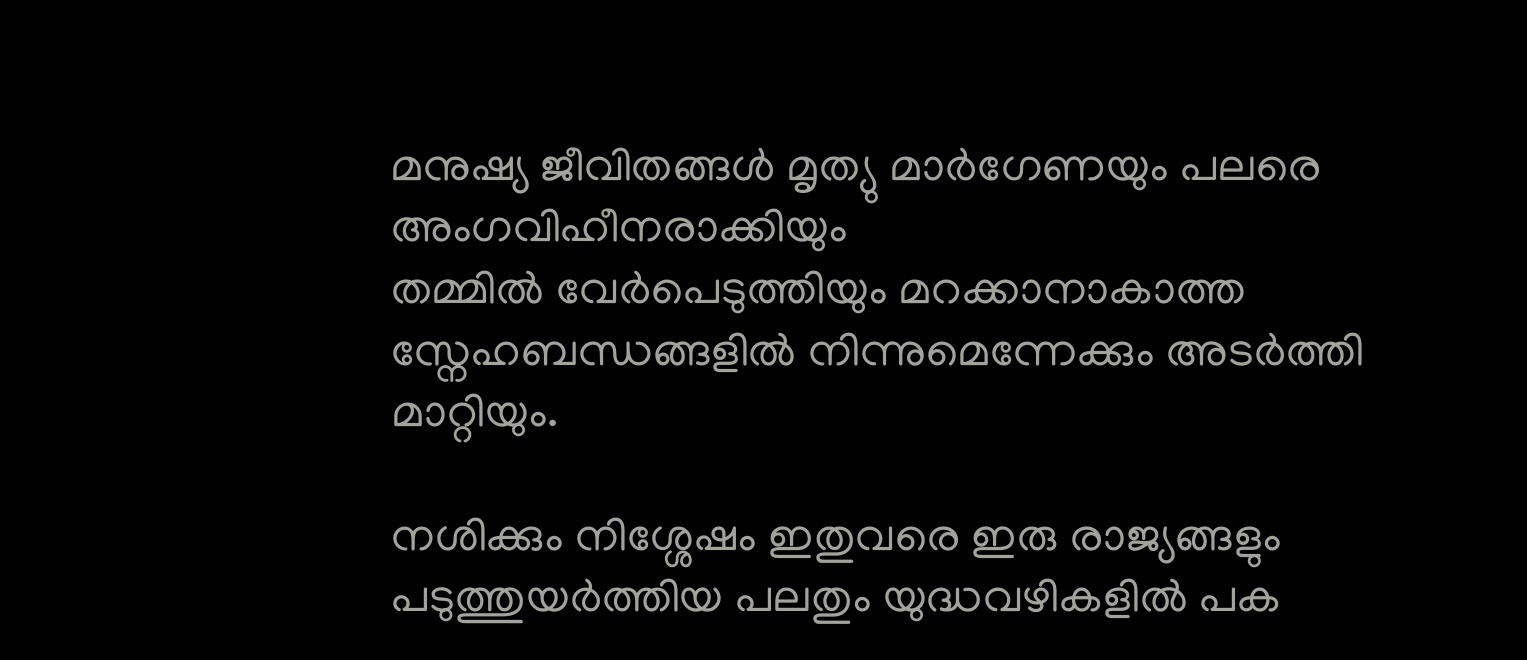മനുഷ്യ ജീവിതങ്ങൾ മൃത്യു മാർഗേണയും പലരെ അംഗവിഹീനരാക്കിയും
തമ്മിൽ വേർപെടുത്തിയും മറക്കാനാകാത്ത സ്നേഹബന്ധങ്ങളിൽ നിന്നുമെന്നേക്കും അടർത്തി മാറ്റിയും.

നശിക്കും നിശ്ശേഷം ഇതുവരെ ഇരു രാജ്യങ്ങളും പടുത്തുയർത്തിയ പലതും യുദ്ധവഴികളിൽ പക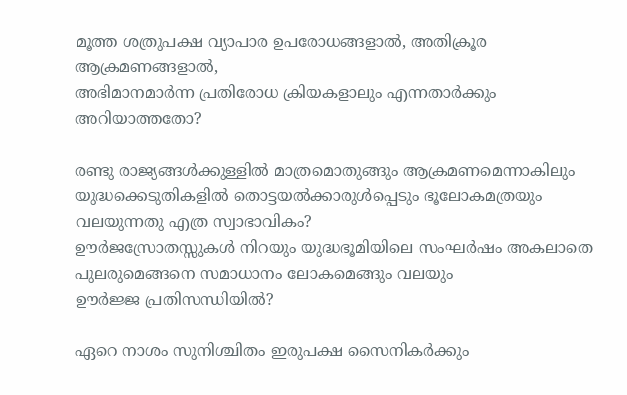മൂത്ത ശത്രുപക്ഷ വ്യാപാര ഉപരോധങ്ങളാൽ, അതിക്രൂര ആക്രമണങ്ങളാൽ,
അഭിമാനമാർന്ന പ്രതിരോധ ക്രിയകളാലും എന്നതാർക്കും അറിയാത്തതോ?

രണ്ടു രാജ്യങ്ങൾക്കുള്ളിൽ മാത്രമൊതുങ്ങും ആക്രമണമെന്നാകിലും യുദ്ധക്കെടുതികളിൽ തൊട്ടയൽക്കാരുൾപ്പെടും ഭൂലോകമത്രയും വലയുന്നതു എത്ര സ്വാഭാവികം?
ഊർജസ്രോതസ്സുകൾ നിറയും യുദ്ധഭൂമിയിലെ സംഘർഷം അകലാതെ പുലരുമെങ്ങനെ സമാധാനം ലോകമെങ്ങും വലയും
ഊർജ്ജ പ്രതിസന്ധിയിൽ?

ഏറെ നാശം സുനിശ്ചിതം ഇരുപക്ഷ സൈനികർക്കും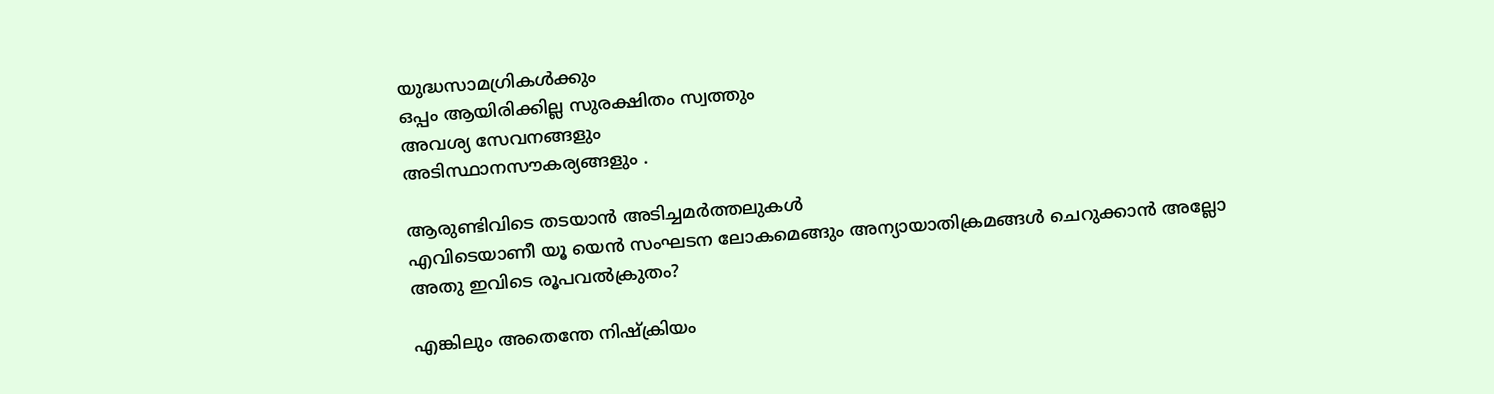യുദ്ധസാമഗ്രികൾക്കും
ഒപ്പം ആയിരിക്കില്ല സുരക്ഷിതം സ്വത്തും
അവശ്യ സേവനങ്ങളും
അടിസ്ഥാനസൗകര്യങ്ങളും .

ആരുണ്ടിവിടെ തടയാൻ അടിച്ചമർത്തലുകൾ
എവിടെയാണീ യൂ യെൻ സംഘടന ലോകമെങ്ങും അന്യായാതിക്രമങ്ങൾ ചെറുക്കാൻ അല്ലോ
അതു ഇവിടെ രൂപവൽക്രുതം?

എങ്കിലും അതെന്തേ നിഷ്‌ക്രിയം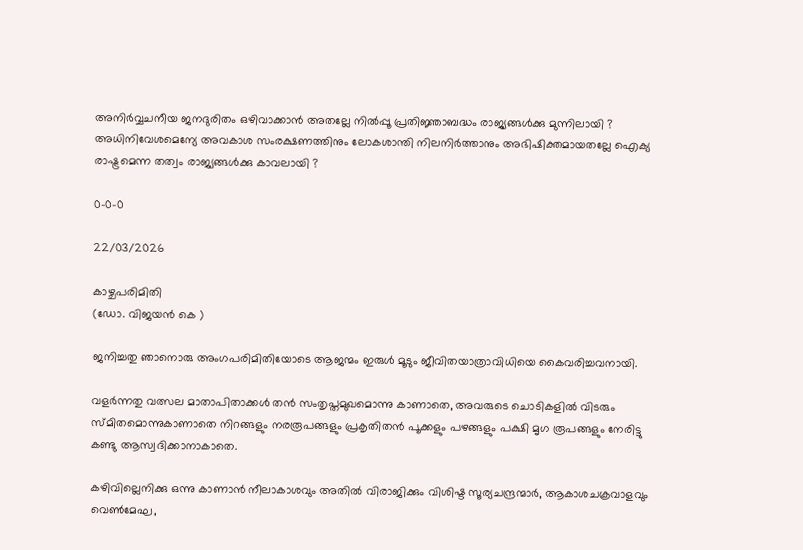അനിർവ്വചനീയ ജനദുരിതം ഒഴിവാക്കാൻ അതല്ലേ നിൽപ്പൂ പ്രതിജ്ഞാബദ്ധം രാജ്യങ്ങൾക്കു മുന്നിലായി ?
അധിനിവേശമെന്യേ അവകാശ സംരക്ഷണത്തിനും ലോകശാന്തി നിലനിർത്താനും അഭിഷിക്തമായതല്ലേ ഐക്യ രാഷ്ട്രമെന്ന തത്വം രാജ്യങ്ങൾക്കു കാവലായി ?

0-0-0

22/03/2026

കാഴ്ചപരിമിതി
(ഡോ. വിജയൻ കെ )

ജനിച്ചതു ഞാനൊരു അംഗപരിമിതിയോടെ ആജന്മം ഇരുൾ മൂടും ജീവിതയാത്രാവിധിയെ കൈവരിച്ചവനായി.

വളർന്നതു വത്സല മാതാപിതാക്കൾ തൻ സംതൃപ്തമുഖമൊന്നു കാണാതെ, അവരുടെ ചൊടികളിൽ വിടരും സ്മിതമൊന്നുകാണാതെ നിറങ്ങളും നരരൂപങ്ങളും പ്രകൃതിതൻ പൂക്കളും പഴങ്ങളും പക്ഷി മൃഗ രൂപങ്ങളും നേരിട്ടു കണ്ടു ആസ്വദിക്കാനാകാതെ.

കഴിവില്ലെനിക്കു ഒന്നു കാണാൻ നീലാകാശവും അതിൽ വിരാജിക്കും വിശിഷ്ട സൂര്യചന്ദ്രന്മാർ, ആകാശചക്രവാളവും വെൺമേഘ,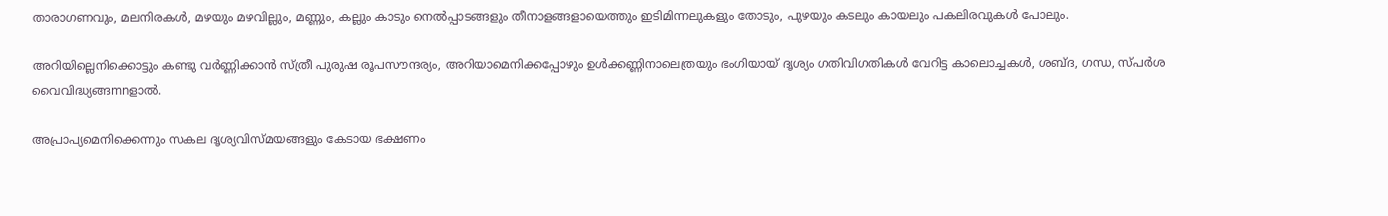താരാഗണവും, മലനിരകൾ, മഴയും മഴവില്ലും, മണ്ണും, കല്ലും കാടും നെൽപ്പാടങ്ങളും തീനാളങ്ങളായെത്തും ഇടിമിന്നലുകളും തോടും, പുഴയും കടലും കായലും പകലിരവുകൾ പോലും.

അറിയില്ലെനിക്കൊട്ടും കണ്ടു വർണ്ണിക്കാൻ സ്ത്രീ പുരുഷ രൂപസൗന്ദര്യം, അറിയാമെനിക്കപ്പോഴും ഉൾക്കണ്ണിനാലെത്രയും ഭംഗിയായ് ദൃശ്യം ഗതിവിഗതികൾ വേറിട്ട കാലൊച്ചകൾ, ശബ്ദ, ഗന്ധ, സ്പർശ വൈവിദ്ധ്യങ്ങmnളാൽ.

അപ്രാപ്യമെനിക്കെന്നും സകല ദൃശ്യവിസ്മയങ്ങളും കേടായ ഭക്ഷണം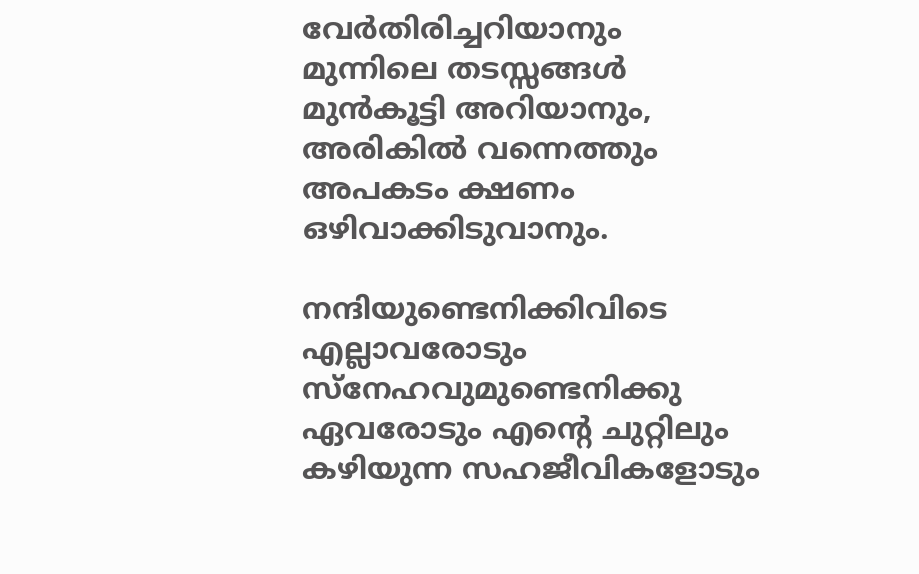വേർതിരിച്ചറിയാനും മുന്നിലെ തടസ്സങ്ങൾ മുൻകൂട്ടി അറിയാനും, അരികിൽ വന്നെത്തും അപകടം ക്ഷണം ഒഴിവാക്കിടുവാനും.

നന്ദിയുണ്ടെനിക്കിവിടെ എല്ലാവരോടും സ്നേഹവുമുണ്ടെനിക്കു ഏവരോടും എന്റെ ചുറ്റിലും കഴിയുന്ന സഹജീവികളോടും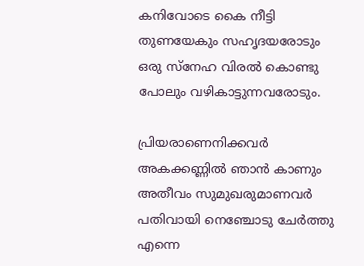കനിവോടെ കൈ നീട്ടി തുണയേകും സഹൃദയരോടും ഒരു സ്നേഹ വിരൽ കൊണ്ടു പോലും വഴികാട്ടുന്നവരോടും.

പ്രിയരാണെനിക്കവർ അകക്കണ്ണിൽ ഞാൻ കാണും അതീവം സുമുഖരുമാണവർ പതിവായി നെഞ്ചോടു ചേർത്തു എന്നെ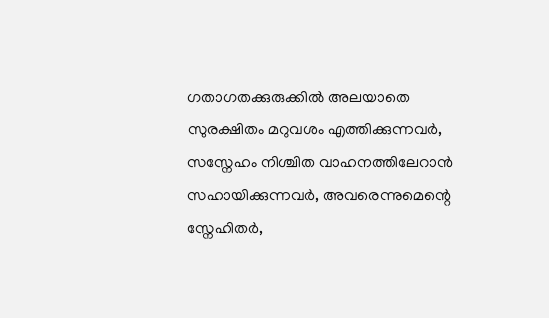ഗതാഗതക്കുരുക്കിൽ അലയാതെ സുരക്ഷിതം മറുവശം എത്തിക്കുന്നവർ, സസ്നേഹം നിശ്ചിത വാഹനത്തിലേറാൻ സഹായിക്കുന്നവർ, അവരെന്നുമെന്റെ സ്നേഹിതർ,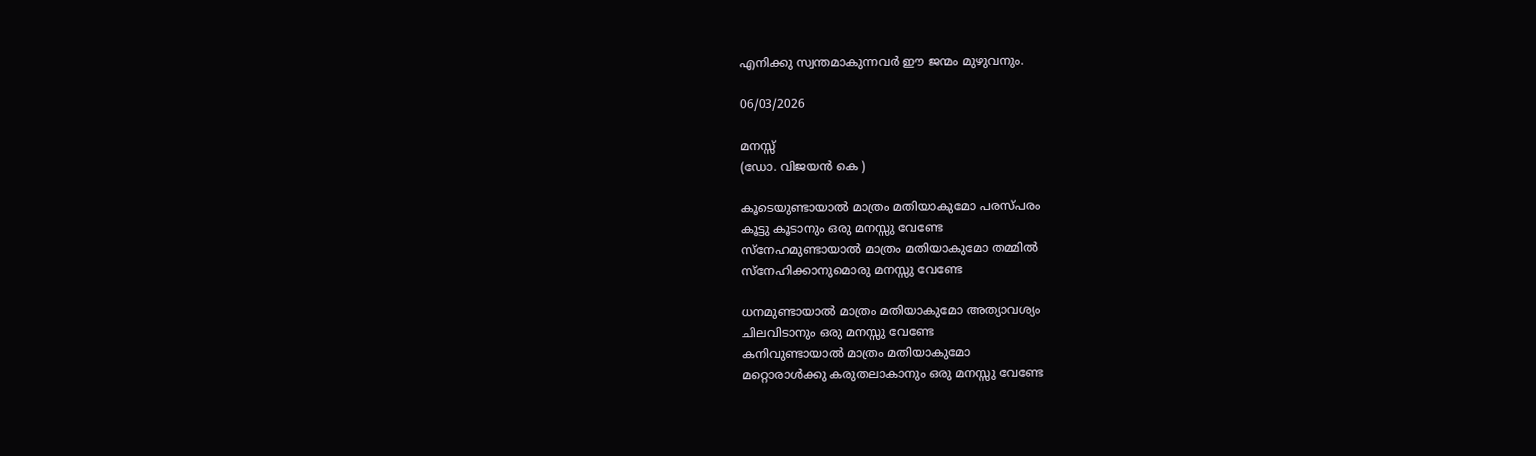എനിക്കു സ്വന്തമാകുന്നവർ ഈ ജന്മം മുഴുവനും.

06/03/2026

മനസ്സ്
(ഡോ. വിജയൻ കെ )

കൂടെയുണ്ടായാൽ മാത്രം മതിയാകുമോ പരസ്പരം
കൂട്ടു കൂടാനും ഒരു മനസ്സു വേണ്ടേ
സ്നേഹമുണ്ടായാൽ മാത്രം മതിയാകുമോ തമ്മിൽ
സ്നേഹിക്കാനുമൊരു മനസ്സു വേണ്ടേ

ധനമുണ്ടായാൽ മാത്രം മതിയാകുമോ അത്യാവശ്യം
ചിലവിടാനും ഒരു മനസ്സു വേണ്ടേ
കനിവുണ്ടായാൽ മാത്രം മതിയാകുമോ
മറ്റൊരാൾക്കു കരുതലാകാനും ഒരു മനസ്സു വേണ്ടേ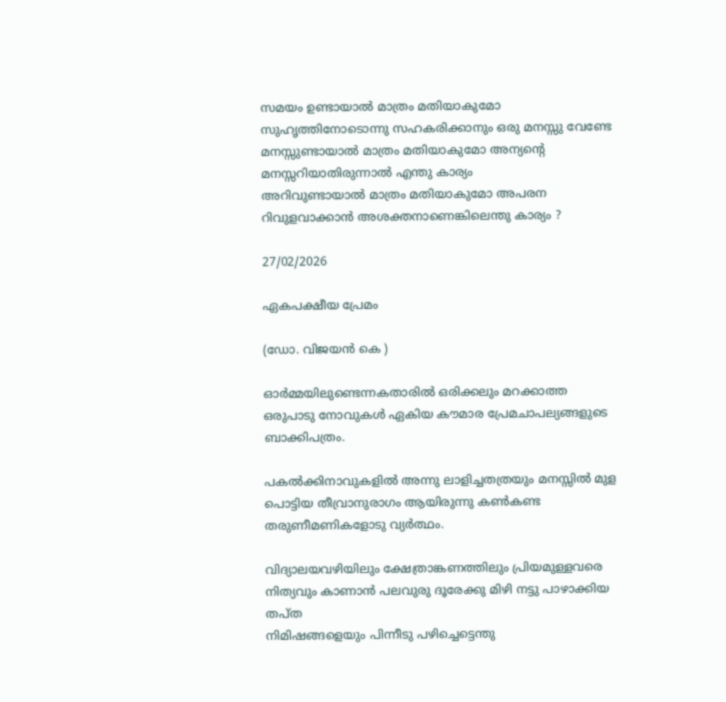സമയം ഉണ്ടായാൽ മാത്രം മതിയാകുമോ സുഹൃത്തിനോടൊന്നു സഹകരിക്കാനും ഒരു മനസ്സു വേണ്ടേ
മനസ്സുണ്ടായാൽ മാത്രം മതിയാകുമോ അന്യന്റെ മനസ്സറിയാതിരുന്നാൽ എന്തു കാര്യം
അറിവുണ്ടായാൽ മാത്രം മതിയാകുമോ അപരന റിവുളവാക്കാൻ അശക്തനാണെങ്കിലെന്തു കാര്യം ?

27/02/2026

ഏകപക്ഷീയ പ്രേമം

(ഡോ. വിജയൻ കെ )

ഓർമ്മയിലുണ്ടെന്നകതാരിൽ ഒരിക്കലും മറക്കാത്ത
ഒരുപാടു നോവുകൾ ഏകിയ കൗമാര പ്രേമചാപല്യങ്ങളുടെ ബാക്കിപത്രം.

പകൽക്കിനാവുകളിൽ അന്നു ലാളിച്ചതത്രയും മനസ്സിൽ മുള പൊട്ടിയ തീവ്രാനുരാഗം ആയിരുന്നു കൺകണ്ട തരുണീമണികളോടു വ്യർത്ഥം.

വിദ്യാലയവഴിയിലും ക്ഷേത്രാങ്കണത്തിലും പ്രിയമുള്ളവരെ നിത്യവും കാണാൻ പലവുരു ദൂരേക്കു മിഴി നട്ടു പാഴാക്കിയ തപ്ത
നിമിഷങ്ങളെയും പിന്നീടു പഴിച്ചെട്ടെന്തു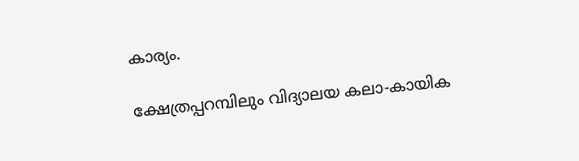കാര്യം.

ക്ഷേത്രപ്പറമ്പിലും വിദ്യാലയ കലാ-കായിക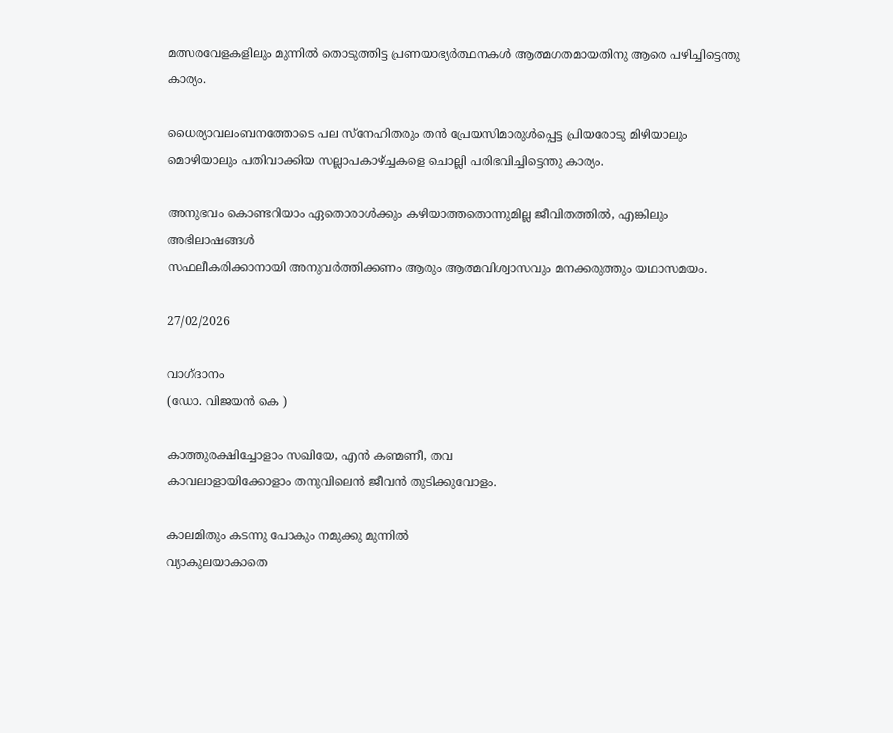മത്സരവേളകളിലും മുന്നിൽ തൊടുത്തിട്ട പ്രണയാഭ്യർത്ഥനകൾ ആത്മഗതമായതിനു ആരെ പഴിച്ചിട്ടെന്തു കാര്യം.

ധൈര്യാവലംബനത്തോടെ പല സ്നേഹിതരും തൻ പ്രേയസിമാരുൾപ്പെട്ട പ്രിയരോടു മിഴിയാലും മൊഴിയാലും പതിവാക്കിയ സല്ലാപകാഴ്ച്ചകളെ ചൊല്ലി പരിഭവിച്ചിട്ടെന്തു കാര്യം.

അനുഭവം കൊണ്ടറിയാം ഏതൊരാൾക്കും കഴിയാത്തതൊന്നുമില്ല ജീവിതത്തിൽ, എങ്കിലും അഭിലാഷങ്ങൾ
സഫലീകരിക്കാനായി അനുവർത്തിക്കണം ആരും ആത്മവിശ്വാസവും മനക്കരുത്തും യഥാസമയം.

27/02/2026

വാഗ്ദാനം
(ഡോ. വിജയൻ കെ )

കാത്തുരക്ഷിച്ചോളാം സഖിയേ, എൻ കണ്മണീ, തവ
കാവലാളായിക്കോളാം തനുവിലെൻ ജീവൻ തുടിക്കുവോളം.

കാലമിതും കടന്നു പോകും നമുക്കു മുന്നിൽ
വ്യാകുലയാകാതെ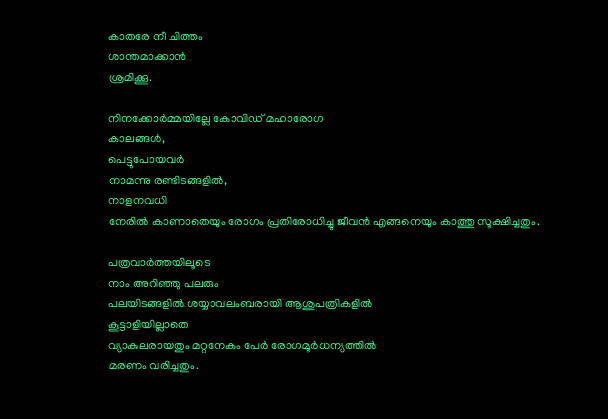കാതരേ നീ ചിത്തം
ശാന്തമാക്കാൻ
ശ്രമിക്കൂ.

നിനക്കോർമ്മയില്ലേ കോവിഡ് മഹാരോഗ
കാലങ്ങൾ,
പെട്ടുപോയവർ
നാമന്നു രണ്ടിടങ്ങളിൽ,
നാളനവധി
നേരിൽ കാണാതെയും രോഗം പ്രതിരോധിച്ചു ജീവൻ എങ്ങനെയും കാത്തു സൂക്ഷിച്ചതും.

പത്രവാർത്തയിലൂടെ
നാം അറിഞ്ഞു പലരും
പലയിടങ്ങളിൽ ശയ്യാവലംബരായി ആശുപത്രികളിൽ
കൂട്ടാളിയില്ലാതെ
വ്യാകുലരായതും മറ്റനേകം പേർ രോഗമൂർധന്യത്തിൽ
മരണം വരിച്ചതും.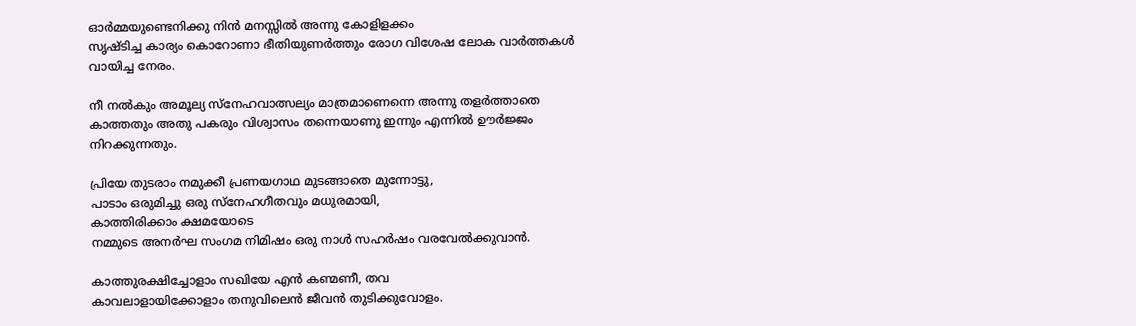ഓർമ്മയുണ്ടെനിക്കു നിൻ മനസ്സിൽ അന്നു കോളിളക്കം
സൃഷ്ടിച്ച കാര്യം കൊറോണാ ഭീതിയുണർത്തും രോഗ വിശേഷ ലോക വാർത്തകൾ
വായിച്ച നേരം.

നീ നൽകും അമൂല്യ സ്നേഹവാത്സല്യം മാത്രമാണെന്നെ അന്നു തളർത്താതെ കാത്തതും അതു പകരും വിശ്വാസം തന്നെയാണു ഇന്നും എന്നിൽ ഊർജ്ജം നിറക്കുന്നതും.

പ്രിയേ തുടരാം നമുക്കീ പ്രണയഗാഥ മുടങ്ങാതെ മുന്നോട്ടു,
പാടാം ഒരുമിച്ചു ഒരു സ്നേഹഗീതവും മധുരമായി,
കാത്തിരിക്കാം ക്ഷമയോടെ
നമ്മുടെ അനർഘ സംഗമ നിമിഷം ഒരു നാൾ സഹർഷം വരവേൽക്കുവാൻ.

കാത്തുരക്ഷിച്ചോളാം സഖിയേ എൻ കണ്മണീ, തവ
കാവലാളായിക്കോളാം തനുവിലെൻ ജീവൻ തുടിക്കുവോളം.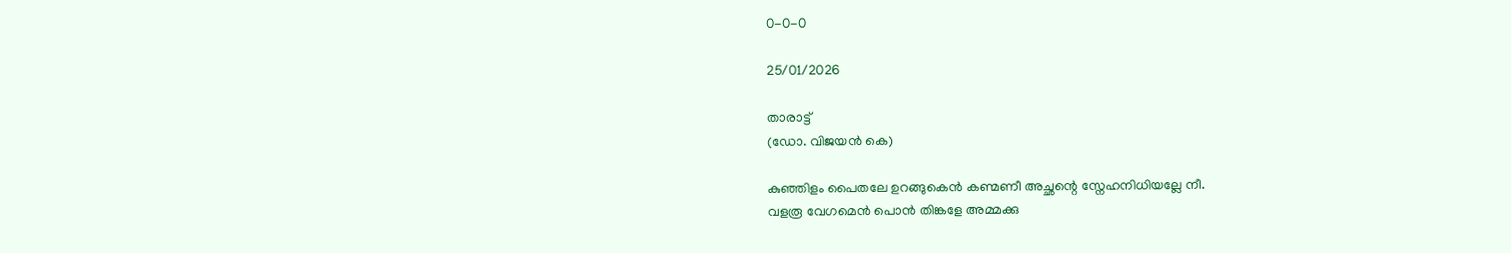0-0-0

25/01/2026

താരാട്ട്
(ഡോ. വിജയൻ കെ)

കുഞ്ഞിളം പൈതലേ ഉറങ്ങുകെൻ കണ്മണീ അച്ഛന്റെ സ്നേഹനിധിയല്ലേ നീ.
വളരൂ വേഗമെൻ പൊൻ തിങ്കളേ അമ്മക്കു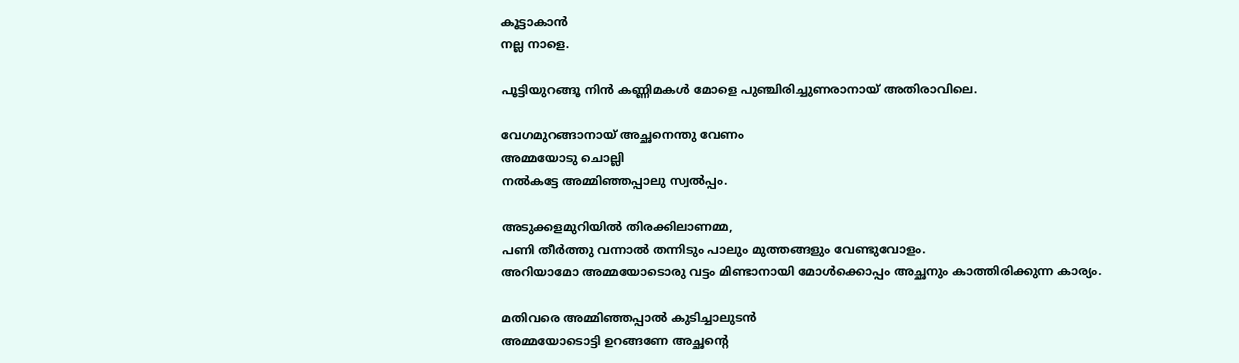കൂട്ടാകാൻ
നല്ല നാളെ.

പൂട്ടിയുറങ്ങൂ നിൻ കണ്ണിമകൾ മോളെ പുഞ്ചിരിച്ചുണരാനായ് അതിരാവിലെ.

വേഗമുറങ്ങാനായ് അച്ഛനെന്തു വേണം
അമ്മയോടു ചൊല്ലി
നൽകട്ടേ അമ്മിഞ്ഞപ്പാലു സ്വൽപ്പം.

അടുക്കളമുറിയിൽ തിരക്കിലാണമ്മ,
പണി തീർത്തു വന്നാൽ തന്നിടും പാലും മുത്തങ്ങളും വേണ്ടുവോളം.
അറിയാമോ അമ്മയോടൊരു വട്ടം മിണ്ടാനായി മോൾക്കൊപ്പം അച്ഛനും കാത്തിരിക്കുന്ന കാര്യം.

മതിവരെ അമ്മിഞ്ഞപ്പാൽ കുടിച്ചാലുടൻ
അമ്മയോടൊട്ടി ഉറങ്ങണേ അച്ഛന്റെ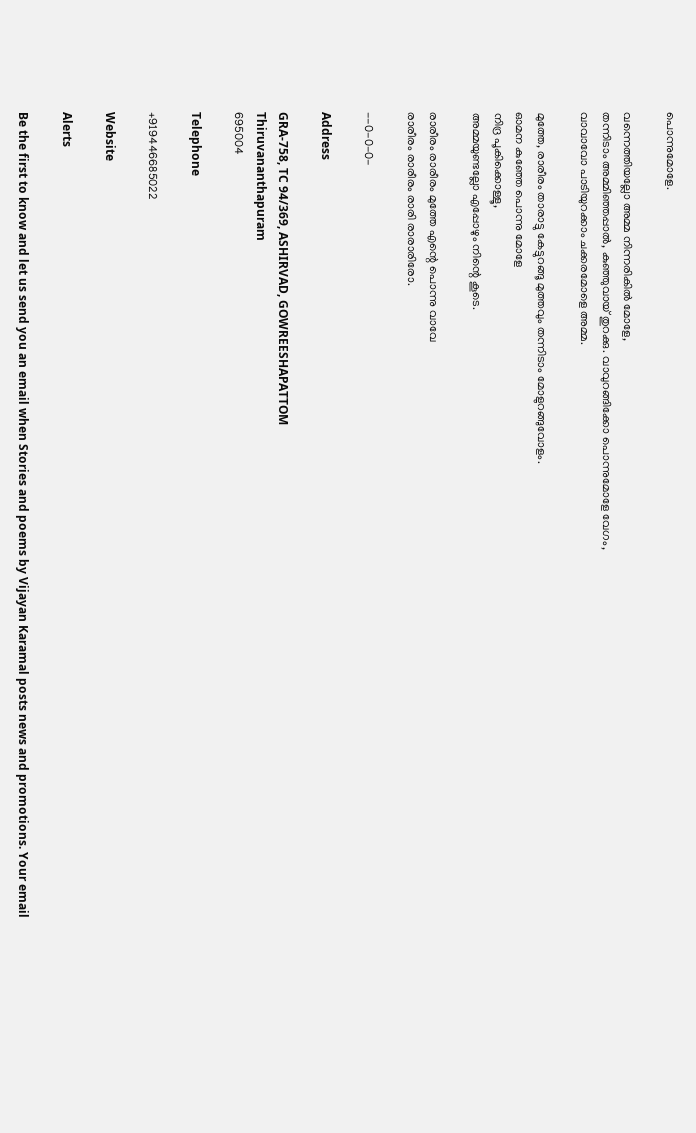പൊന്നുമോളേ.

വന്നെത്തിയല്ലോ അമ്മ നിന്നരികിൽ മോളേ,
തന്നിടാം അമ്മിഞ്ഞപ്പാൽ, കുഞ്ഞുവായ് തുറക്കു. വാവുറങ്ങിക്കോ പൊന്നുമോളേ വേഗം,
വാവാവോ പാടിയുറക്കാം ചക്കരമോളെ അമ്മ.

മുത്തേ, രാരീരം താരാട്ടു കേട്ടുറങ്ങൂ മുത്തവും തന്നിടാം മോളുറങ്ങുവോളം.
ഓമന കുഞ്ഞേ പൊന്നു മോളേ
നിദ്ര പൂകിക്കൊള്ളൂ,
അമ്മയുണ്ടല്ലോ എപ്പോഴും നിന്റെ കൂടെ.

രാരീരം രാരീരം മുത്തേ എന്റെ പൊന്നു വാവേ
രാരീരം രാരീരം രാരി രാരാരിരോ.

--0-0-0-

Address

GRA-758, TC 94/369, ASHIRVAD, GOWREESHAPATTOM
Thiruvananthapuram
695004

Telephone

+919446685022

Website

Alerts

Be the first to know and let us send you an email when Stories and poems by Vijayan Karamal posts news and promotions. Your email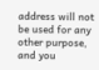address will not be used for any other purpose, and you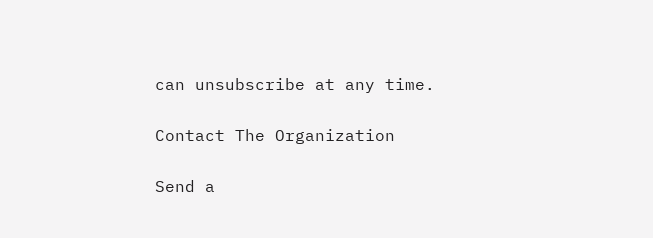can unsubscribe at any time.

Contact The Organization

Send a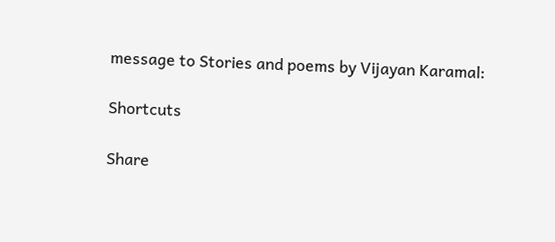message to Stories and poems by Vijayan Karamal:

Shortcuts

Share